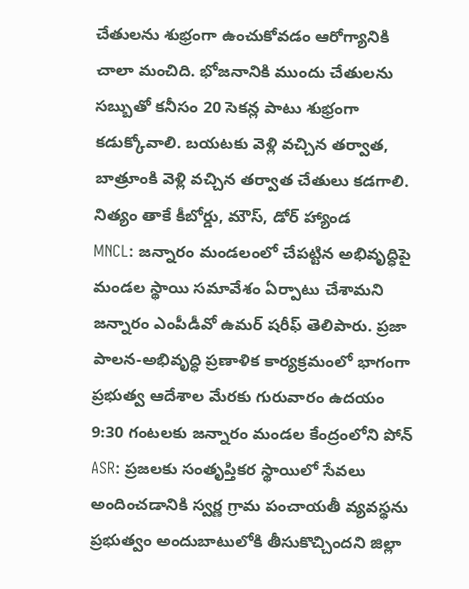చేతులను శుభ్రంగా ఉంచుకోవడం ఆరోగ్యానికి చాలా మంచిది. భోజనానికి ముందు చేతులను సబ్బుతో కనీసం 20 సెకన్ల పాటు శుభ్రంగా కడుక్కోవాలి. బయటకు వెళ్లి వచ్చిన తర్వాత, బాత్రూంకి వెళ్లి వచ్చిన తర్వాత చేతులు కడగాలి. నిత్యం తాకే కీబోర్డు, మౌస్, డోర్ హ్యాండ
MNCL: జన్నారం మండలంలో చేపట్టిన అభివృద్ధిపై మండల స్థాయి సమావేశం ఏర్పాటు చేశామని జన్నారం ఎంపీడీవో ఉమర్ షరీఫ్ తెలిపారు. ప్రజా పాలన-అభివృద్ధి ప్రణాళిక కార్యక్రమంలో భాగంగా ప్రభుత్వ ఆదేశాల మేరకు గురువారం ఉదయం 9:30 గంటలకు జన్నారం మండల కేంద్రంలోని పోన్
ASR: ప్రజలకు సంతృప్తికర స్థాయిలో సేవలు అందించడానికి స్వర్ణ గ్రామ పంచాయతీ వ్యవస్థను ప్రభుత్వం అందుబాటులోకి తీసుకొచ్చిందని జిల్లా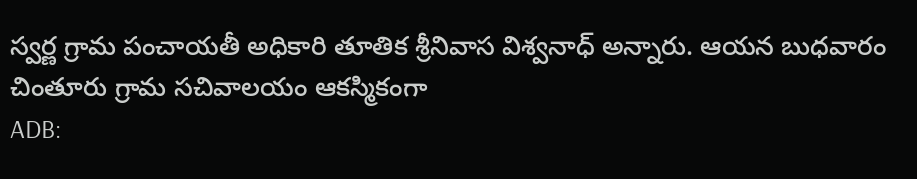స్వర్ణ గ్రామ పంచాయతీ అధికారి తూతిక శ్రీనివాస విశ్వనాధ్ అన్నారు. ఆయన బుధవారం చింతూరు గ్రామ సచివాలయం ఆకస్మికంగా
ADB: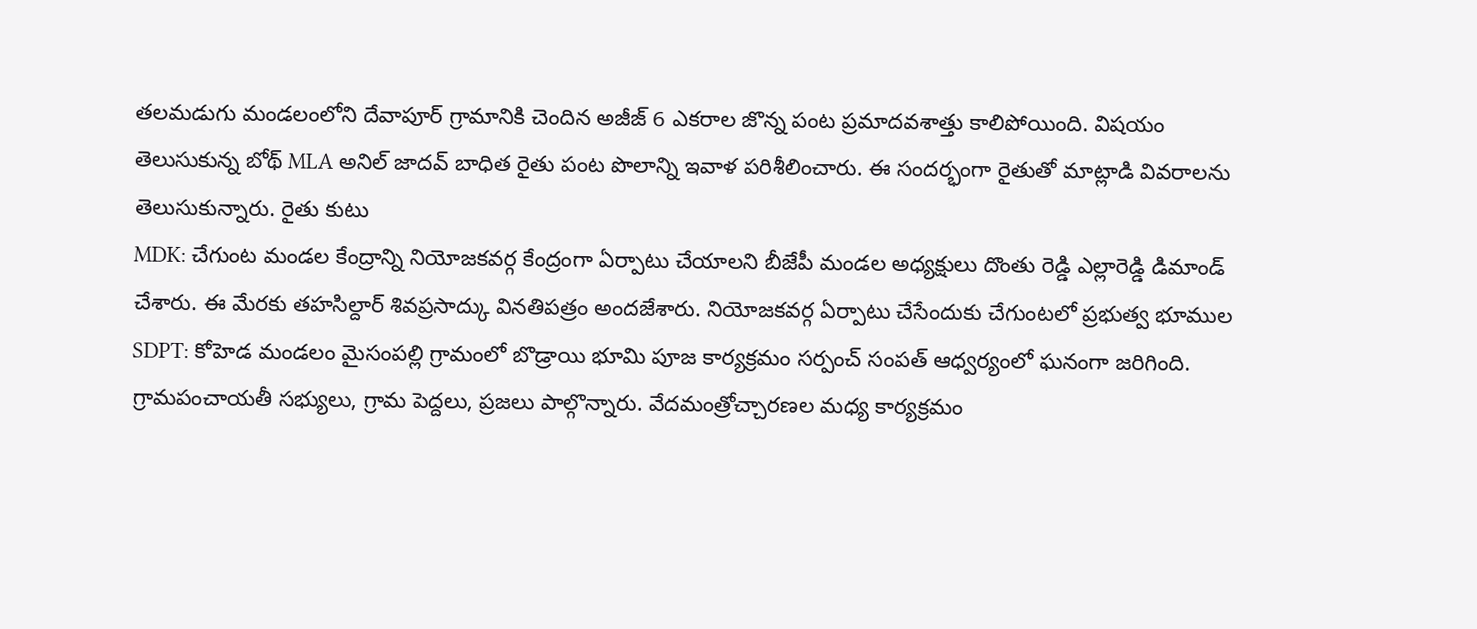తలమడుగు మండలంలోని దేవాపూర్ గ్రామానికి చెందిన అజీజ్ 6 ఎకరాల జొన్న పంట ప్రమాదవశాత్తు కాలిపోయింది. విషయం తెలుసుకున్న బోథ్ MLA అనిల్ జాదవ్ బాధిత రైతు పంట పొలాన్ని ఇవాళ పరిశీలించారు. ఈ సందర్భంగా రైతుతో మాట్లాడి వివరాలను తెలుసుకున్నారు. రైతు కుటు
MDK: చేగుంట మండల కేంద్రాన్ని నియోజకవర్గ కేంద్రంగా ఏర్పాటు చేయాలని బీజేపీ మండల అధ్యక్షులు దొంతు రెడ్డి ఎల్లారెడ్డి డిమాండ్ చేశారు. ఈ మేరకు తహసిల్దార్ శివప్రసాద్కు వినతిపత్రం అందజేశారు. నియోజకవర్గ ఏర్పాటు చేసేందుకు చేగుంటలో ప్రభుత్వ భూముల
SDPT: కోహెడ మండలం మైసంపల్లి గ్రామంలో బొడ్రాయి భూమి పూజ కార్యక్రమం సర్పంచ్ సంపత్ ఆధ్వర్యంలో ఘనంగా జరిగింది. గ్రామపంచాయతీ సభ్యులు, గ్రామ పెద్దలు, ప్రజలు పాల్గొన్నారు. వేదమంత్రోచ్చారణల మధ్య కార్యక్రమం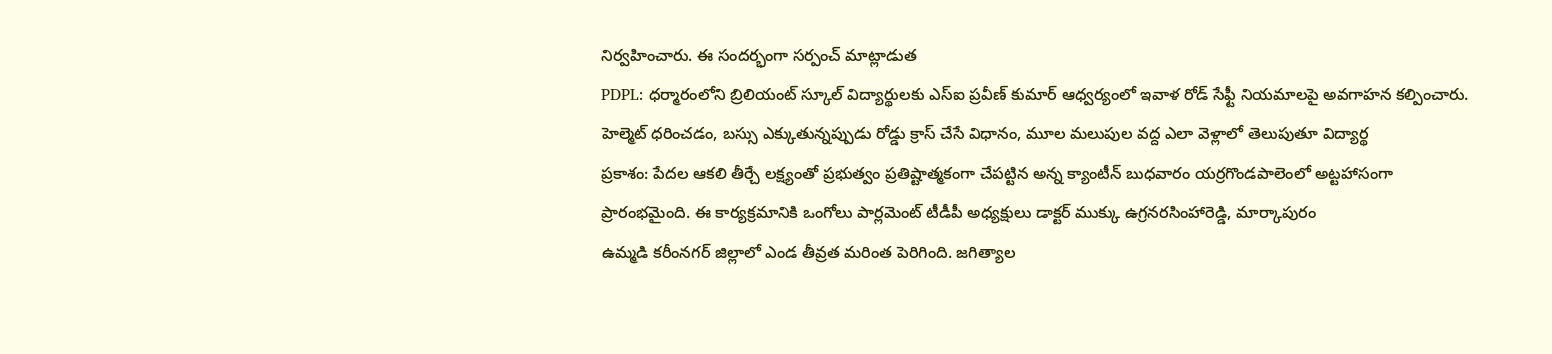నిర్వహించారు. ఈ సందర్భంగా సర్పంచ్ మాట్లాడుత
PDPL: ధర్మారంలోని బ్రిలియంట్ స్కూల్ విద్యార్థులకు ఎస్ఐ ప్రవీణ్ కుమార్ ఆధ్వర్యంలో ఇవాళ రోడ్ సేఫ్టీ నియమాలపై అవగాహన కల్పించారు. హెల్మెట్ ధరించడం, బస్సు ఎక్కుతున్నప్పుడు రోడ్డు క్రాస్ చేసే విధానం, మూల మలుపుల వద్ద ఎలా వెళ్లాలో తెలుపుతూ విద్యార్థ
ప్రకాశం: పేదల ఆకలి తీర్చే లక్ష్యంతో ప్రభుత్వం ప్రతిష్టాత్మకంగా చేపట్టిన అన్న క్యాంటీన్ బుధవారం యర్రగొండపాలెంలో అట్టహాసంగా ప్రారంభమైంది. ఈ కార్యక్రమానికి ఒంగోలు పార్లమెంట్ టీడీపీ అధ్యక్షులు డాక్టర్ ముక్కు ఉగ్రనరసింహారెడ్డి, మార్కాపురం
ఉమ్మడి కరీంనగర్ జిల్లాలో ఎండ తీవ్రత మరింత పెరిగింది. జగిత్యాల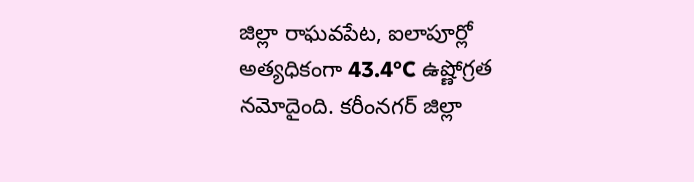జిల్లా రాఘవపేట, ఐలాపూర్లో అత్యధికంగా 43.4°C ఉష్ణోగ్రత నమోదైంది. కరీంనగర్ జిల్లా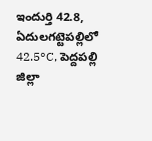ఇందుర్తి 42.8, ఏదులగట్టెపల్లిలో 42.5°C, పెద్దపల్లి జిల్లా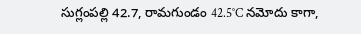సుగ్లంపల్లి 42.7, రామగుండం 42.5°C నమోదు కాగా,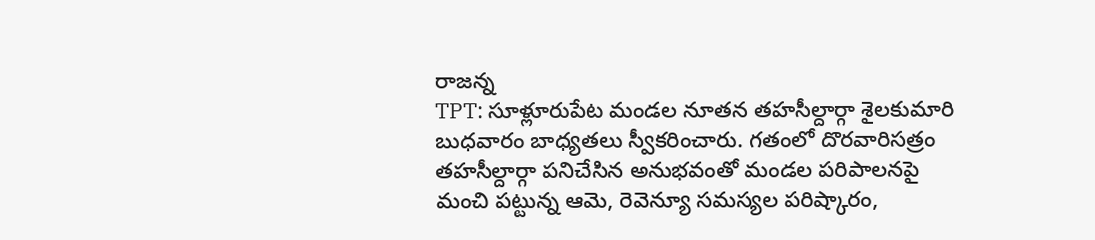రాజన్న
TPT: సూళ్లూరుపేట మండల నూతన తహసీల్దార్గా శైలకుమారి బుధవారం బాధ్యతలు స్వీకరించారు. గతంలో దొరవారిసత్రం తహసీల్దార్గా పనిచేసిన అనుభవంతో మండల పరిపాలనపై మంచి పట్టున్న ఆమె, రెవెన్యూ సమస్యల పరిష్కారం,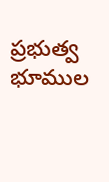ప్రభుత్వ భూముల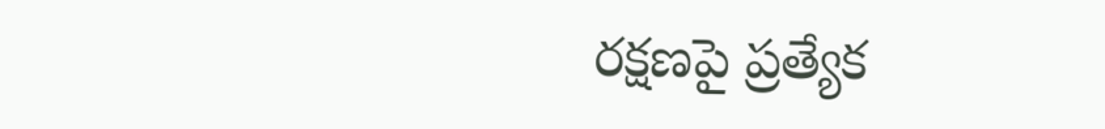రక్షణపై ప్రత్యేక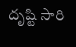దృష్టి సారి